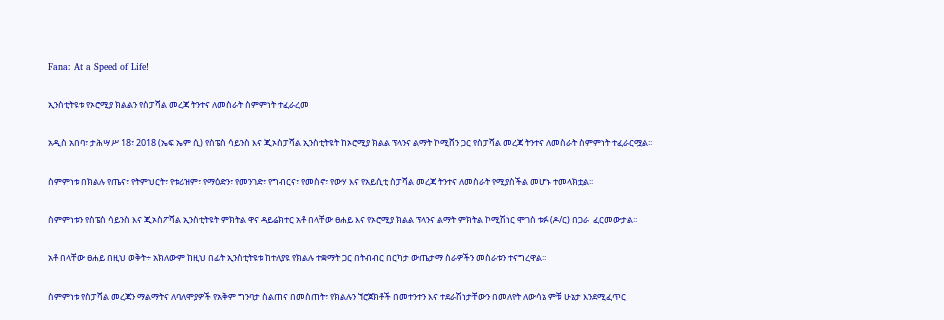Fana: At a Speed of Life!

ኢንስቲትዩቱ የኦሮሚያ ክልልን የስፓሻል መረጃ ትንተና ለመስራት ስምምነት ተፈራረመ

አዲስ አበባ፣ ታሕሣሥ 18፣ 2018 (ኤፍ ኤም ሲ) የስፔስ ሳይንስ እና ጂኦስፓሻል ኢንስቲትዩት ከኦሮሚያ ክልል ፕላንና ልማት ኮሚሸን ጋር የስፓሻል መረጃ ትንተና ለመስራት ስምምነት ተፈራርሟል፡፡

ስምምነቱ በክልሉ የጤና፣ የትምህርት፣ የቱሪዝም፣ የማዕድን፣ የመንገድ፣ የግብርና፣ የመስኖ፣ የውሃ እና የአይሲቲ ስፓሻል መረጃ ትንተና ለመስራት የሚያስችል መሆኑ ተመላክቷል፡፡

ስምምነቱን የስፔስ ሳይንስ እና ጂኦስፖሻል ኢንስቲትዩት ምክትል ዋና ዳይሬክተር አቶ በላቸው ፀሐይ እና የኦሮሚያ ክልል ፕላንና ልማት ምክትል ኮሚሽነር ሞገስ ቱፉ (ዶ/ር) በጋራ  ፈርመውታል፡፡

አቶ በላቸው ፀሐይ በዚህ ወቅት÷ አክለውም ከዚህ በፊት ኢንስቲትዩቱ ከተለያዩ የክልሉ ተቋማት ጋር በትብብር በርካታ ውጤታማ ስራዎችን መስራቱን ተናግረዋል፡፡

ስምምነቱ የስፓሻል መረጃን ማልማትና ለባለሞያዎች የአቅም ግንባታ ስልጠና በመስጠት፣ የክልሉን ኘሮጀክቶች በመተንተን እና ተደራሽነታቸውን በመለየት ለውሳኔ ምቹ ሁኔታ እንደሚፈጥር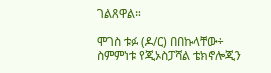ገልጸዋል።

ሞገስ ቱፉ (ዶ/ር) በበኩላቸው÷ ስምምነቱ የጂኦስፓሻል ቴክኖሎጂን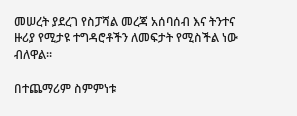መሠረት ያደረገ የስፓሻል መረጃ አሰባሰብ እና ትንተና ዙሪያ የሚታዩ ተግዳሮቶችን ለመፍታት የሚስችል ነው ብለዋል፡፡

በተጨማሪም ስምምነቱ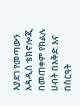እያደገ የመጣውን አዳዲስ ቴክኖሎጂ በመጠቀም የክልሉ ሀብት በእቅድ እና በስርዓት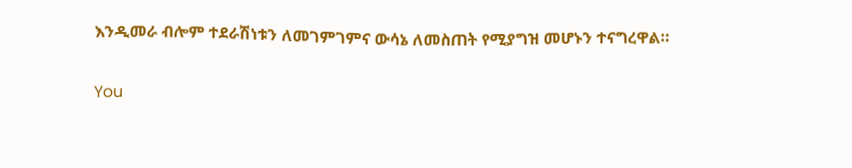እንዲመራ ብሎም ተደራሽነቱን ለመገምገምና ውሳኔ ለመስጠት የሚያግዝ መሆኑን ተናግረዋል።

You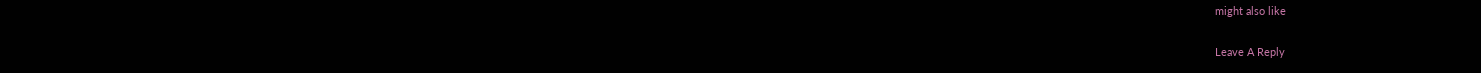might also like

Leave A Reply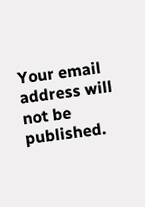Your email address will not be published.